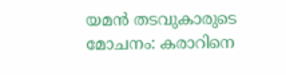യമൻ തടവുകാരുടെ മോചനം: കരാറിനെ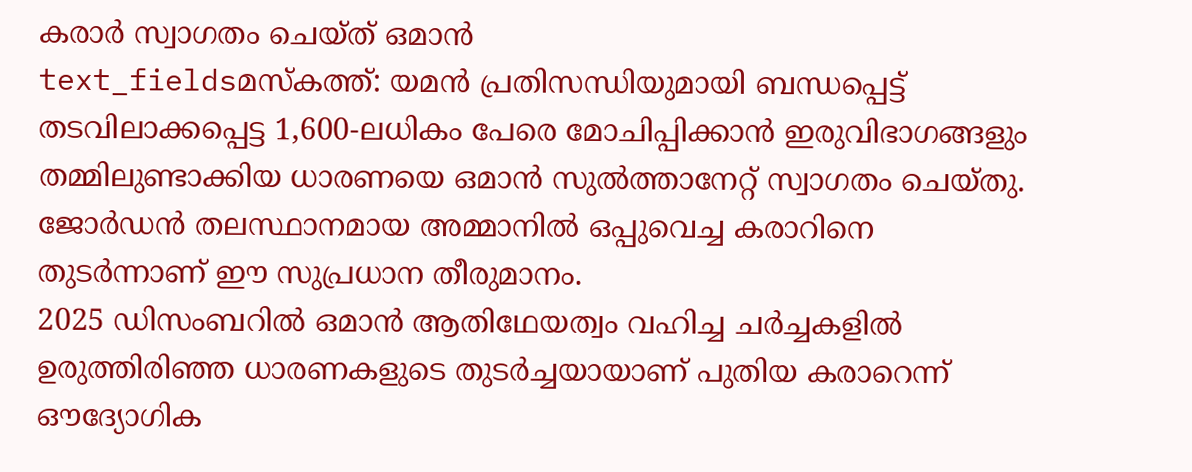കരാർ സ്വാഗതം ചെയ്ത് ഒമാൻ
text_fieldsമസ്കത്ത്: യമൻ പ്രതിസന്ധിയുമായി ബന്ധപ്പെട്ട് തടവിലാക്കപ്പെട്ട 1,600-ലധികം പേരെ മോചിപ്പിക്കാൻ ഇരുവിഭാഗങ്ങളും തമ്മിലുണ്ടാക്കിയ ധാരണയെ ഒമാൻ സുൽത്താനേറ്റ് സ്വാഗതം ചെയ്തു. ജോർഡൻ തലസ്ഥാനമായ അമ്മാനിൽ ഒപ്പുവെച്ച കരാറിനെ തുടർന്നാണ് ഈ സുപ്രധാന തീരുമാനം.
2025 ഡിസംബറിൽ ഒമാൻ ആതിഥേയത്വം വഹിച്ച ചർച്ചകളിൽ ഉരുത്തിരിഞ്ഞ ധാരണകളുടെ തുടർച്ചയായാണ് പുതിയ കരാറെന്ന് ഔദ്യോഗിക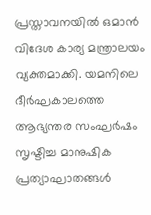പ്രസ്താവനയിൽ ഒമാൻ വിദേശ കാര്യ മന്ത്രാലയം വ്യക്തമാക്കി. യമനിലെ ദീർഘകാലത്തെ ആഭ്യന്തര സംഘർഷം സൃഷ്ടിച്ച മാനുഷിക പ്രത്യാഘാതങ്ങൾ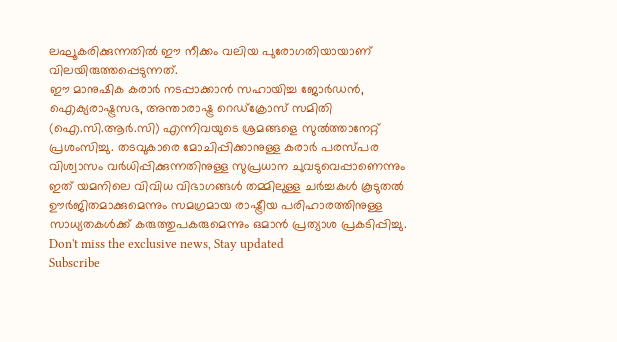ലഘൂകരിക്കുന്നതിൽ ഈ നീക്കം വലിയ പുരോഗതിയായാണ് വിലയിരുത്തപ്പെടുന്നത്.
ഈ മാനുഷിക കരാർ നടപ്പാക്കാൻ സഹായിച്ച ജോർഡൻ, ഐക്യരാഷ്ട്രസഭ, അന്താരാഷ്ട്ര റെഡ്ക്രോസ് സമിതി (ഐ.സി.ആർ.സി) എന്നിവയുടെ ശ്രമങ്ങളെ സുൽത്താനേറ്റ് പ്രശംസിച്ചു. തടവുകാരെ മോചിപ്പിക്കാനുള്ള കരാർ പരസ്പര വിശ്വാസം വർധിപ്പിക്കുന്നതിനുള്ള സുപ്രധാന ചുവടുവെപ്പാണെന്നും ഇത് യമനിലെ വിവിധ വിഭാഗങ്ങൾ തമ്മിലുള്ള ചർച്ചകൾ കൂടുതൽ ഊർജിതമാക്കുമെന്നും സമഗ്രമായ രാഷ്ട്രീയ പരിഹാരത്തിനുള്ള സാധ്യതകൾക്ക് കരുത്തുപകരുമെന്നും ഒമാൻ പ്രത്യാശ പ്രകടിപ്പിച്ചു.
Don't miss the exclusive news, Stay updated
Subscribe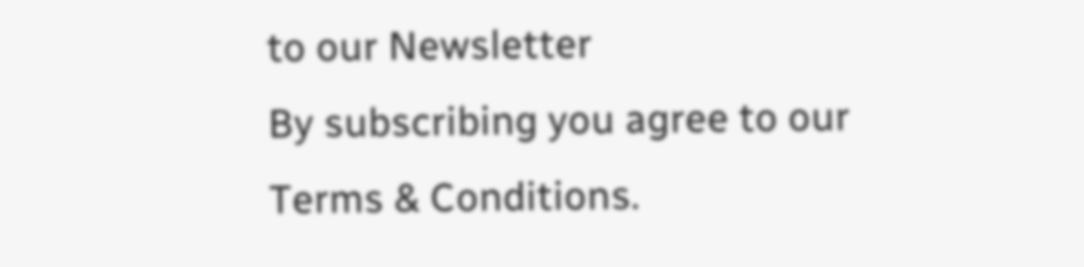to our Newsletter
By subscribing you agree to our Terms & Conditions.